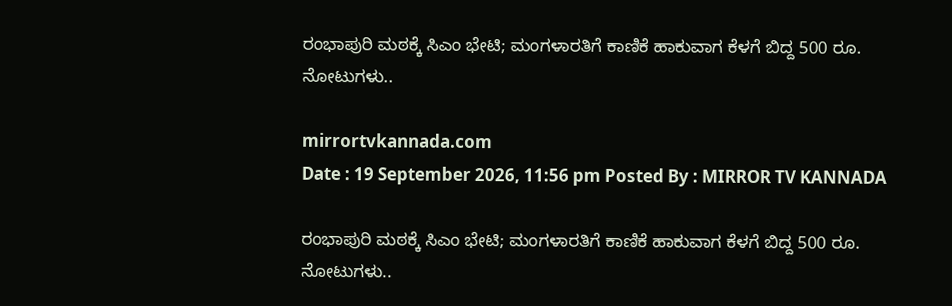ರಂಭಾಪುರಿ ಮಠಕ್ಕೆ ಸಿಎಂ ಭೇಟಿ; ಮಂಗಳಾರತಿಗೆ ಕಾಣಿಕೆ ಹಾಕುವಾಗ ಕೆಳಗೆ ಬಿದ್ದ 500 ರೂ. ನೋಟುಗಳು..

mirrortvkannada.com
Date : 19 September 2026, 11:56 pm Posted By : MIRROR TV KANNADA

ರಂಭಾಪುರಿ ಮಠಕ್ಕೆ ಸಿಎಂ ಭೇಟಿ; ಮಂಗಳಾರತಿಗೆ ಕಾಣಿಕೆ ಹಾಕುವಾಗ ಕೆಳಗೆ ಬಿದ್ದ 500 ರೂ. ನೋಟುಗಳು..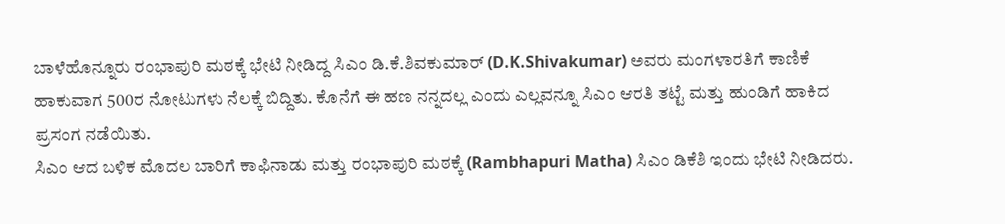ಬಾಳೆಹೊನ್ನೂರು ರಂಭಾಪುರಿ ಮಠಕ್ಕೆ ಭೇಟಿ ನೀಡಿದ್ದ ಸಿಎಂ ಡಿ.ಕೆ.ಶಿವಕುಮಾರ್ (D.K.Shivakumar) ಅವರು ಮಂಗಳಾರತಿಗೆ ಕಾಣಿಕೆ ಹಾಕುವಾಗ 500ರ ನೋಟುಗಳು ನೆಲಕ್ಕೆ ಬಿದ್ದಿತು. ಕೊನೆಗೆ ಈ ಹಣ ನನ್ನದಲ್ಲ ಎಂದು ಎಲ್ಲವನ್ನೂ ಸಿಎಂ ಆರತಿ ತಟ್ಟೆ ಮತ್ತು ಹುಂಡಿಗೆ ಹಾಕಿದ ಪ್ರಸಂಗ ನಡೆಯಿತು.
ಸಿಎಂ ಆದ ಬಳಿಕ ಮೊದಲ ಬಾರಿಗೆ ಕಾಫಿನಾಡು ಮತ್ತು ರಂಭಾಪುರಿ ಮಠಕ್ಕೆ (Rambhapuri Matha) ಸಿಎಂ ಡಿಕೆಶಿ ಇಂದು ಭೇಟಿ ನೀಡಿದರು.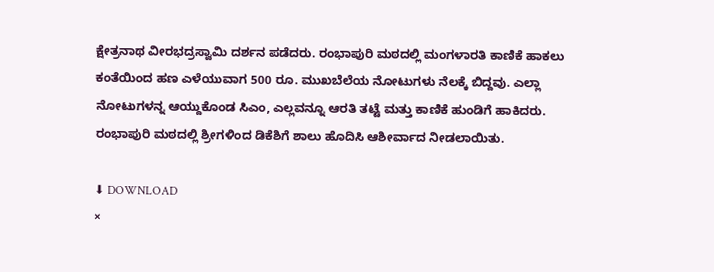ಕ್ಷೇತ್ರನಾಥ ವೀರಭದ್ರಸ್ವಾಮಿ ದರ್ಶನ ಪಡೆದರು. ರಂಭಾಪುರಿ ಮಠದಲ್ಲಿ ಮಂಗಳಾರತಿ ಕಾಣಿಕೆ ಹಾಕಲು ಕಂತೆಯಿಂದ ಹಣ ಎಳೆಯುವಾಗ 500 ರೂ. ಮುಖಬೆಲೆಯ ನೋಟುಗಳು ನೆಲಕ್ಕೆ ಬಿದ್ದವು. ಎಲ್ಲಾ ನೋಟುಗಳನ್ನ ಆಯ್ದುಕೊಂಡ ಸಿಎಂ, ಎಲ್ಲವನ್ನೂ ಆರತಿ ತಟ್ಟೆ ಮತ್ತು ಕಾಣಿಕೆ ಹುಂಡಿಗೆ ಹಾಕಿದರು. ರಂಭಾಪುರಿ ಮಠದಲ್ಲಿ ಶ್ರೀಗಳಿಂದ ಡಿಕೆಶಿಗೆ ಶಾಲು ಹೊದಿಸಿ ಆಶೀರ್ವಾದ ನೀಡಲಾಯಿತು.

⬇ DOWNLOAD
×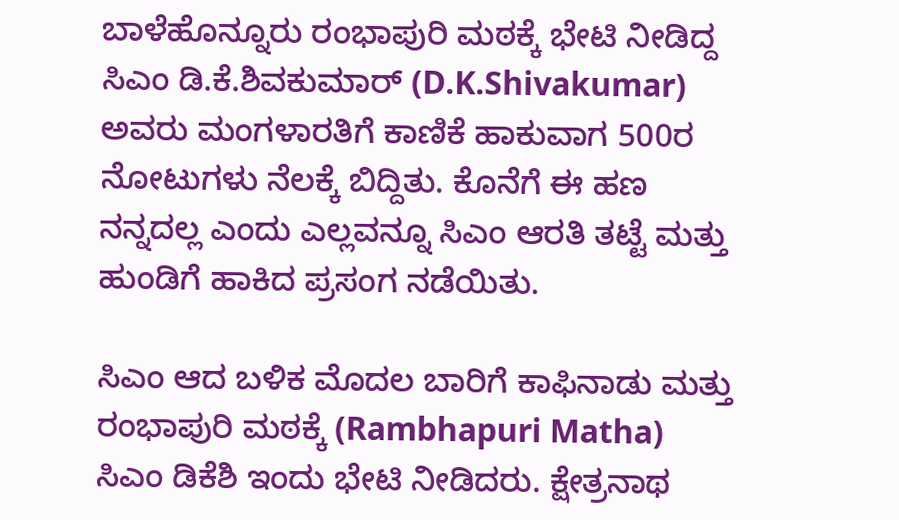ಬಾಳೆಹೊನ್ನೂರು ರಂಭಾಪುರಿ ಮಠಕ್ಕೆ ಭೇಟಿ ನೀಡಿದ್ದ ಸಿಎಂ ಡಿ.ಕೆ.ಶಿವಕುಮಾರ್ (D.K.Shivakumar) ಅವರು ಮಂಗಳಾರತಿಗೆ ಕಾಣಿಕೆ ಹಾಕುವಾಗ 500ರ ನೋಟುಗಳು ನೆಲಕ್ಕೆ ಬಿದ್ದಿತು. ಕೊನೆಗೆ ಈ ಹಣ ನನ್ನದಲ್ಲ ಎಂದು ಎಲ್ಲವನ್ನೂ ಸಿಎಂ ಆರತಿ ತಟ್ಟೆ ಮತ್ತು ಹುಂಡಿಗೆ ಹಾಕಿದ ಪ್ರಸಂಗ ನಡೆಯಿತು.

ಸಿಎಂ ಆದ ಬಳಿಕ ಮೊದಲ ಬಾರಿಗೆ ಕಾಫಿನಾಡು ಮತ್ತು ರಂಭಾಪುರಿ ಮಠಕ್ಕೆ (Rambhapuri Matha) ಸಿಎಂ ಡಿಕೆಶಿ ಇಂದು ಭೇಟಿ ನೀಡಿದರು. ಕ್ಷೇತ್ರನಾಥ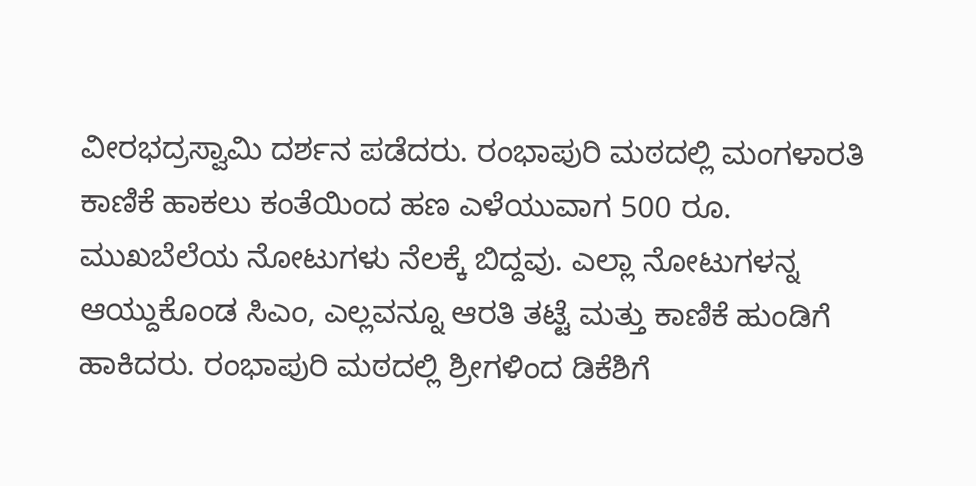ವೀರಭದ್ರಸ್ವಾಮಿ ದರ್ಶನ ಪಡೆದರು. ರಂಭಾಪುರಿ ಮಠದಲ್ಲಿ ಮಂಗಳಾರತಿ ಕಾಣಿಕೆ ಹಾಕಲು ಕಂತೆಯಿಂದ ಹಣ ಎಳೆಯುವಾಗ 500 ರೂ. ಮುಖಬೆಲೆಯ ನೋಟುಗಳು ನೆಲಕ್ಕೆ ಬಿದ್ದವು. ಎಲ್ಲಾ ನೋಟುಗಳನ್ನ ಆಯ್ದುಕೊಂಡ ಸಿಎಂ, ಎಲ್ಲವನ್ನೂ ಆರತಿ ತಟ್ಟೆ ಮತ್ತು ಕಾಣಿಕೆ ಹುಂಡಿಗೆ ಹಾಕಿದರು. ರಂಭಾಪುರಿ ಮಠದಲ್ಲಿ ಶ್ರೀಗಳಿಂದ ಡಿಕೆಶಿಗೆ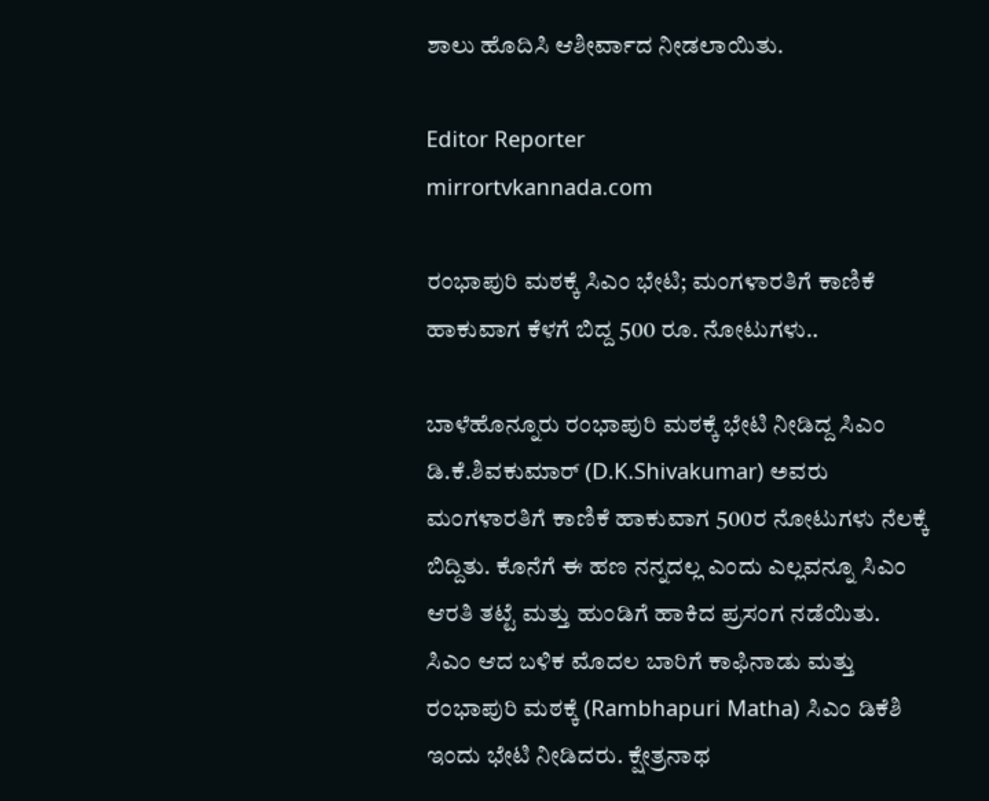ಶಾಲು ಹೊದಿಸಿ ಆಶೀರ್ವಾದ ನೀಡಲಾಯಿತು.

Editor Reporter
mirrortvkannada.com

ರಂಭಾಪುರಿ ಮಠಕ್ಕೆ ಸಿಎಂ ಭೇಟಿ; ಮಂಗಳಾರತಿಗೆ ಕಾಣಿಕೆ ಹಾಕುವಾಗ ಕೆಳಗೆ ಬಿದ್ದ 500 ರೂ. ನೋಟುಗಳು..

ಬಾಳೆಹೊನ್ನೂರು ರಂಭಾಪುರಿ ಮಠಕ್ಕೆ ಭೇಟಿ ನೀಡಿದ್ದ ಸಿಎಂ ಡಿ.ಕೆ.ಶಿವಕುಮಾರ್ (D.K.Shivakumar) ಅವರು ಮಂಗಳಾರತಿಗೆ ಕಾಣಿಕೆ ಹಾಕುವಾಗ 500ರ ನೋಟುಗಳು ನೆಲಕ್ಕೆ ಬಿದ್ದಿತು. ಕೊನೆಗೆ ಈ ಹಣ ನನ್ನದಲ್ಲ ಎಂದು ಎಲ್ಲವನ್ನೂ ಸಿಎಂ ಆರತಿ ತಟ್ಟೆ ಮತ್ತು ಹುಂಡಿಗೆ ಹಾಕಿದ ಪ್ರಸಂಗ ನಡೆಯಿತು.
ಸಿಎಂ ಆದ ಬಳಿಕ ಮೊದಲ ಬಾರಿಗೆ ಕಾಫಿನಾಡು ಮತ್ತು ರಂಭಾಪುರಿ ಮಠಕ್ಕೆ (Rambhapuri Matha) ಸಿಎಂ ಡಿಕೆಶಿ ಇಂದು ಭೇಟಿ ನೀಡಿದರು. ಕ್ಷೇತ್ರನಾಥ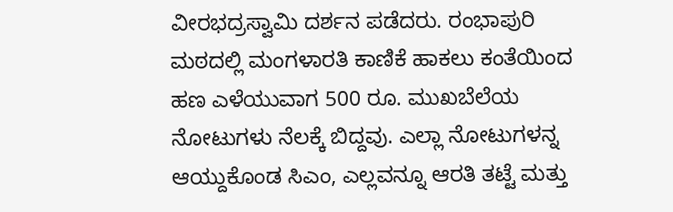ವೀರಭದ್ರಸ್ವಾಮಿ ದರ್ಶನ ಪಡೆದರು. ರಂಭಾಪುರಿ ಮಠದಲ್ಲಿ ಮಂಗಳಾರತಿ ಕಾಣಿಕೆ ಹಾಕಲು ಕಂತೆಯಿಂದ ಹಣ ಎಳೆಯುವಾಗ 500 ರೂ. ಮುಖಬೆಲೆಯ ನೋಟುಗಳು ನೆಲಕ್ಕೆ ಬಿದ್ದವು. ಎಲ್ಲಾ ನೋಟುಗಳನ್ನ ಆಯ್ದುಕೊಂಡ ಸಿಎಂ, ಎಲ್ಲವನ್ನೂ ಆರತಿ ತಟ್ಟೆ ಮತ್ತು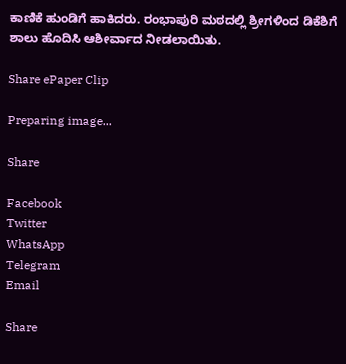ಕಾಣಿಕೆ ಹುಂಡಿಗೆ ಹಾಕಿದರು. ರಂಭಾಪುರಿ ಮಠದಲ್ಲಿ ಶ್ರೀಗಳಿಂದ ಡಿಕೆಶಿಗೆ ಶಾಲು ಹೊದಿಸಿ ಆಶೀರ್ವಾದ ನೀಡಲಾಯಿತು.

Share ePaper Clip

Preparing image...

Share

Facebook
Twitter
WhatsApp
Telegram
Email

Share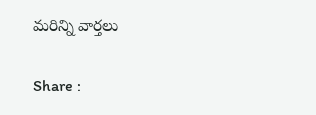మరిన్ని వార్తలు

Share :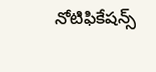నోటిఫికేషన్స్